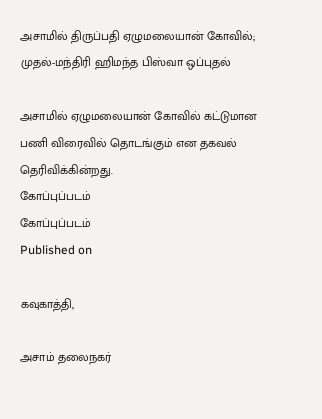அசாமில் திருப்பதி ஏழுமலையான் கோவில்; முதல்-மந்திரி ஹிமந்த பிஸ்வா ஒப்புதல்

அசாமில் ஏழுமலையான் கோவில் கட்டுமான பணி விரைவில் தொடங்கும் என தகவல் தெரிவிக்கின்றது.
கோப்புப்படம்
கோப்புப்படம்
Published on

கவுகாத்தி,

அசாம் தலைநகர்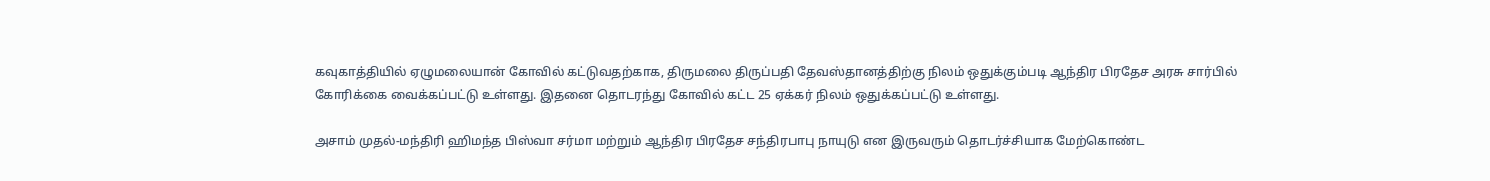கவுகாத்தியில் ஏழுமலையான் கோவில் கட்டுவதற்காக, திருமலை திருப்பதி தேவஸ்தானத்திற்கு நிலம் ஒதுக்கும்படி ஆந்திர பிரதேச அரசு சார்பில் கோரிக்கை வைக்கப்பட்டு உள்ளது. இதனை தொடரந்து கோவில் கட்ட 25 ஏக்கர் நிலம் ஒதுக்கப்பட்டு உள்ளது.

அசாம் முதல்-மந்திரி ஹிமந்த பிஸ்வா சர்மா மற்றும் ஆந்திர பிரதேச சந்திரபாபு நாயுடு என இருவரும் தொடர்ச்சியாக மேற்கொண்ட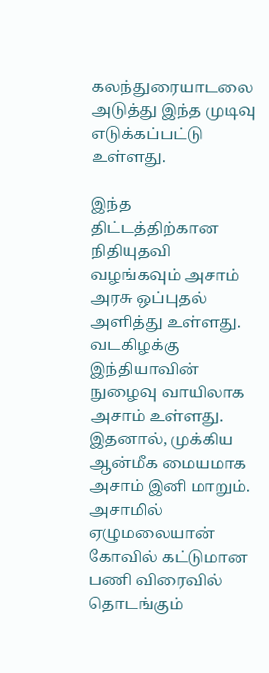கலந்துரையாடலை அடுத்து இந்த முடிவு எடுக்கப்பட்டு உள்ளது.

இந்த திட்டத்திற்கான நிதியுதவி வழங்கவும் அசாம் அரசு ஒப்புதல் அளித்து உள்ளது. வடகிழக்கு இந்தியாவின் நுழைவு வாயிலாக அசாம் உள்ளது. இதனால், முக்கிய ஆன்மீக மையமாக அசாம் இனி மாறும். அசாமில் ஏழுமலையான் கோவில் கட்டுமான பணி விரைவில் தொடங்கும்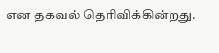என தகவல் தெரிவிக்கின்றது.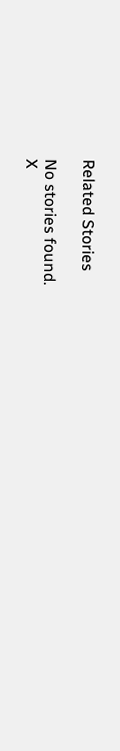Related Stories

No stories found.
X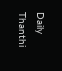Daily Thanthi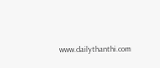www.dailythanthi.com